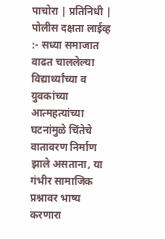पाचोरा | प्रतिनिधी | पोलीस दक्षता लाईव्ह :- सध्या समाजात वाढत चाललेल्या विद्यार्थ्यांच्या व युवकांच्या आत्महत्यांच्या घटनांमुळे चिंतेचे वातावरण निर्माण झाले असताना, या गंभीर सामाजिक प्रश्नावर भाष्य करणारा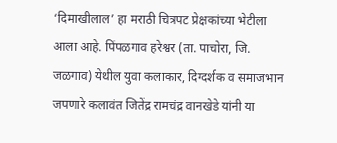‘दिमाखीलाल’ हा मराठी चित्रपट प्रेक्षकांच्या भेटीला आला आहे. पिंपळगाव हरेश्वर (ता. पाचोरा, जि. जळगाव) येथील युवा कलाकार, दिग्दर्शक व समाजभान जपणारे कलावंत जितेंद्र रामचंद्र वानखेडे यांनी या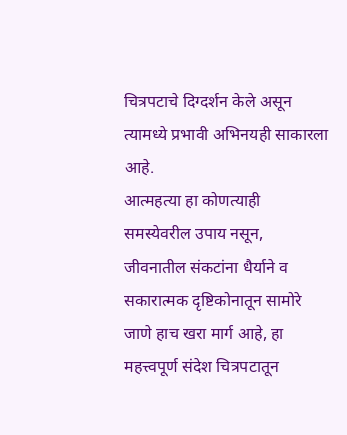चित्रपटाचे दिग्दर्शन केले असून त्यामध्ये प्रभावी अभिनयही साकारला आहे.
आत्महत्या हा कोणत्याही समस्येवरील उपाय नसून, जीवनातील संकटांना धैर्याने व सकारात्मक दृष्टिकोनातून सामोरे जाणे हाच खरा मार्ग आहे, हा महत्त्वपूर्ण संदेश चित्रपटातून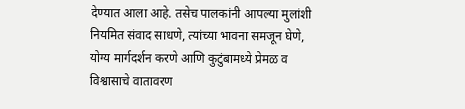देण्यात आला आहे. तसेच पालकांनी आपल्या मुलांशी नियमित संवाद साधणे, त्यांच्या भावना समजून घेणे, योग्य मार्गदर्शन करणे आणि कुटुंबामध्ये प्रेमळ व विश्वासाचे वातावरण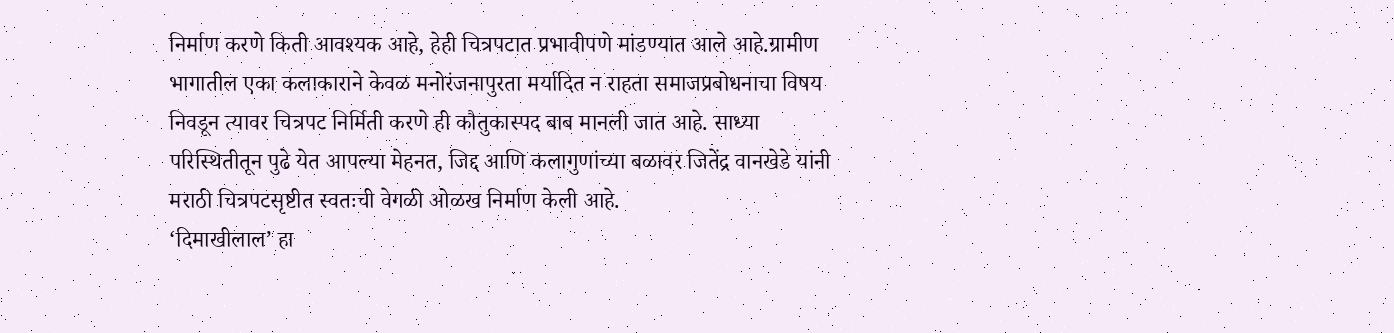निर्माण करणे किती आवश्यक आहे, हेही चित्रपटात प्रभावीपणे मांडण्यात आले आहे.ग्रामीण भागातील एका कलाकाराने केवळ मनोरंजनापुरता मर्यादित न राहता समाजप्रबोधनाचा विषय निवडून त्यावर चित्रपट निर्मिती करणे ही कौतुकास्पद बाब मानली जात आहे. साध्या परिस्थितीतून पुढे येत आपल्या मेहनत, जिद्द आणि कलागुणांच्या बळावर जितेंद्र वानखेडे यांनी मराठी चित्रपटसृष्टीत स्वतःची वेगळी ओळख निर्माण केली आहे.
‘दिमाखीलाल’ हा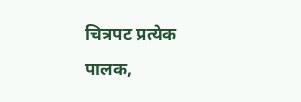चित्रपट प्रत्येक पालक,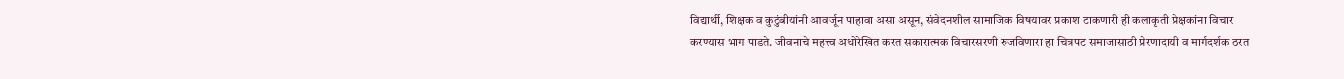विद्यार्थी, शिक्षक व कुटुंबीयांनी आवर्जून पाहावा असा असून, संवेदनशील सामाजिक विषयावर प्रकाश टाकणारी ही कलाकृती प्रेक्षकांना विचार करण्यास भाग पाडते. जीवनाचे महत्त्व अधोरेखित करत सकारात्मक विचारसरणी रुजविणारा हा चित्रपट समाजासाठी प्रेरणादायी व मार्गदर्शक ठरत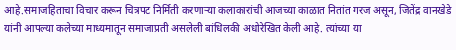आहे.समाजहिताचा विचार करून चित्रपट निर्मिती करणाऱ्या कलाकारांची आजच्या काळात नितांत गरज असून, जितेंद्र वानखेडे यांनी आपल्या कलेच्या माध्यमातून समाजाप्रती असलेली बांधिलकी अधोरेखित केली आहे. त्यांच्या या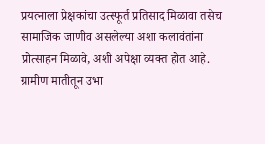प्रयत्नाला प्रेक्षकांचा उत्स्फूर्त प्रतिसाद मिळावा तसेच सामाजिक जाणीव असलेल्या अशा कलावंतांना प्रोत्साहन मिळावे, अशी अपेक्षा व्यक्त होत आहे.
ग्रामीण मातीतून उभा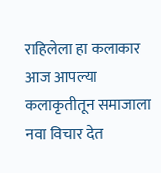राहिलेला हा कलाकार आज आपल्या कलाकृतीतून समाजाला नवा विचार देत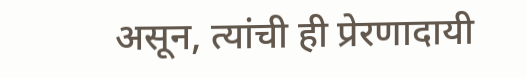असून, त्यांची ही प्रेरणादायी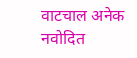वाटचाल अनेक नवोदित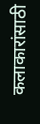कलाकारांसाठी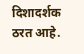दिशादर्शक ठरत आहे.